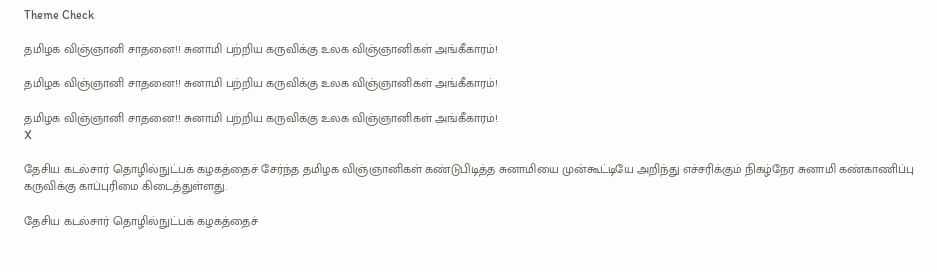Theme Check

தமிழக விஞ்ஞானி சாதனை!! சுனாமி பற்றிய கருவிக்கு உலக விஞ்ஞானிகள் அங்கீகாரம்!

தமிழக விஞ்ஞானி சாதனை!! சுனாமி பற்றிய கருவிக்கு உலக விஞ்ஞானிகள் அங்கீகாரம்!

தமிழக விஞ்ஞானி சாதனை!! சுனாமி பற்றிய கருவிக்கு உலக விஞ்ஞானிகள் அங்கீகாரம்!
X

தேசிய கடல்சார் தொழில்நுட்பக் கழகத்தைச் சேர்ந்த தமிழக விஞ்ஞானிகள் கண்டுபிடித்த சுனாமியை முன்கூட்டியே அறிந்து எச்சரிக்கும் நிகழ்நேர சுனாமி கண்காணிப்பு கருவிக்கு காப்புரிமை கிடைத்துள்ளது.

தேசிய கடல்சார் தொழில்நுட்பக் கழகத்தைச்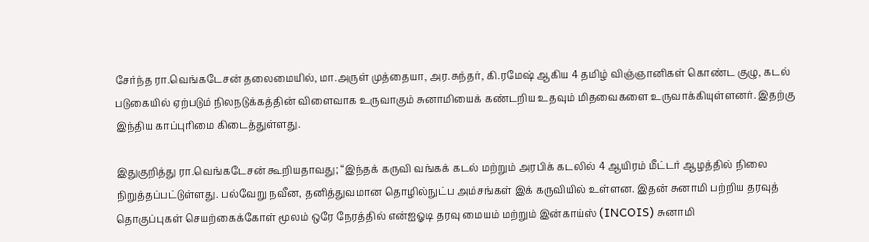சேர்ந்த ரா.வெங்கடேசன் தலைமையில், மா.அருள் முத்தையா, அர.சுந்தர், கி.ரமேஷ் ஆகிய 4 தமிழ் விஞ்ஞானிகள் கொண்ட குழு, கடல் படுகையில் ஏற்படும் நிலநடுக்கத்தின் விளைவாக உருவாகும் சுனாமியைக் கண்டறிய உதவும் மிதவைகளை உருவாக்கியுள்ளனர். இதற்கு இந்திய காப்புரிமை கிடைத்துள்ளது.

இதுகுறித்து ரா.வெங்கடேசன் கூறியதாவது; “இந்தக் கருவி வங்கக் கடல் மற்றும் அரபிக் கடலில் 4 ஆயிரம் மீட்டர் ஆழத்தில் நிலை நிறுத்தப்பட்டுள்ளது. பல்வேறு நவீன, தனித்துவமான தொழில்நுட்ப அம்சங்கள் இக் கருவியில் உள்ளன. இதன் சுனாமி பற்றிய தரவுத் தொகுப்புகள் செயற்கைக்கோள் மூலம் ஒரே நேரத்தில் என்ஐஓடி தரவு மையம் மற்றும் இன்காய்ஸ் (INCOIS) சுனாமி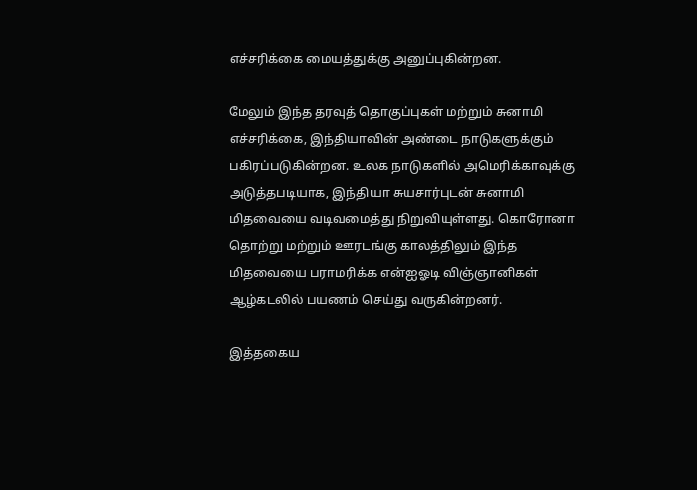எச்சரிக்கை மையத்துக்கு அனுப்புகின்றன.

மேலும் இந்த தரவுத் தொகுப்புகள் மற்றும் சுனாமி எச்சரிக்கை, இந்தியாவின் அண்டை நாடுகளுக்கும் பகிரப்படுகின்றன. உலக நாடுகளில் அமெரிக்காவுக்கு அடுத்தபடியாக, இந்தியா சுயசார்புடன் சுனாமி மிதவையை வடிவமைத்து நிறுவியுள்ளது. கொரோனா தொற்று மற்றும் ஊரடங்கு காலத்திலும் இந்த மிதவையை பராமரிக்க என்ஐஓடி விஞ்ஞானிகள் ஆழ்கடலில் பயணம் செய்து வருகின்றனர்.

இத்தகைய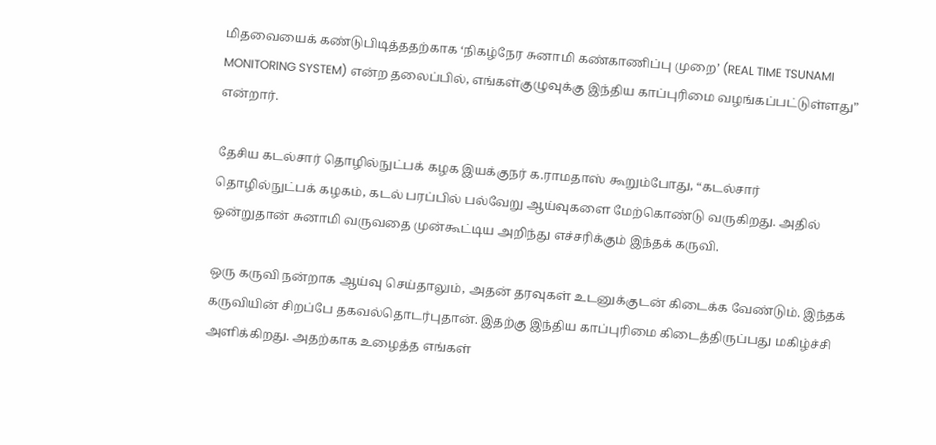மிதவையைக் கண்டுபிடித்ததற்காக ‘நிகழ்நேர சுனாமி கண்காணிப்பு முறை’ (REAL TIME TSUNAMI MONITORING SYSTEM) என்ற தலைப்பில், எங்கள்குழுவுக்கு இந்திய காப்புரிமை வழங்கப்பட்டுள்ளது” என்றார்.

தேசிய கடல்சார் தொழில்நுட்பக் கழக இயக்குநர் க.ராமதாஸ் கூறும்போது, “கடல்சார் தொழில்நுட்பக் கழகம், கடல் பரப்பில் பல்வேறு ஆய்வுகளை மேற்கொண்டு வருகிறது. அதில் ஒன்றுதான் சுனாமி வருவதை முன்கூட்டிய அறிந்து எச்சரிக்கும் இந்தக் கருவி.

ஒரு கருவி நன்றாக ஆய்வு செய்தாலும், அதன் தரவுகள் உடனுக்குடன் கிடைக்க வேண்டும். இந்தக் கருவியின் சிறப்பே தகவல்தொடர்புதான். இதற்கு இந்திய காப்புரிமை கிடைத்திருப்பது மகிழ்ச்சி அளிக்கிறது. அதற்காக உழைத்த எங்கள்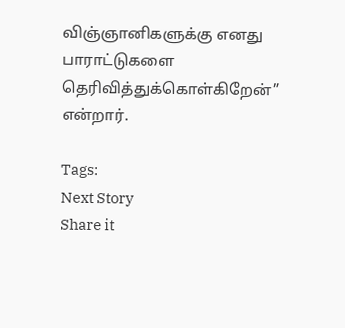விஞ்ஞானிகளுக்கு எனது பாராட்டுகளை தெரிவித்துக்கொள்கிறேன்” என்றார்.

Tags:
Next Story
Share it